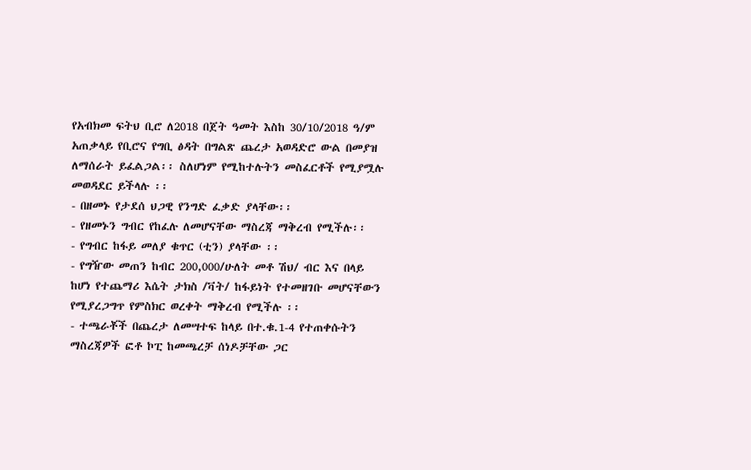የአብክመ ፍትህ ቢሮ ለ2018 በጀት ዓመት እስከ 30/10/2018 ዓ/ም አጠቃላይ የቢሮና የግቢ ፅዳት በግልጽ ጨረታ አወዳድሮ ውል በመያዝ ለማሰራት ይፈልጋል፡፡ ስለሆነም የሚከተሉትን መስፈርቶች የሚያሟሉ መወዳደር ይችላሉ ፡፡
- በዘመኑ የታደሰ ህጋዊ የንግድ ፈቃድ ያላቸው፡፡
- የዘመኑን ግብር የከፈሉ ለመሆናቸው ማስረጃ ማቅረብ የሚችሉ፡፡
- የግብር ከፋይ መለያ ቁጥር (ቲን) ያላቸው ፡፡
- የግዥው መጠን ከብር 200,000/ሁለት መቶ ሽህ/ ብር እና በላይ ከሆነ የተጨማሪ እሴት ታክስ /ቫት/ ከፋይነት የተመዘገቡ መሆናቸውን የሚያረጋግጥ የምስክር ወረቀት ማቅረብ የሚችሉ ፡፡
- ተጫራቾች በጨረታ ለመሣተፍ ከላይ በተ.ቁ.1-4 የተጠቀሱትን ማስረጃዎች ፎቶ ኮፒ ከመጫረቻ ሰነዶቻቸው ጋር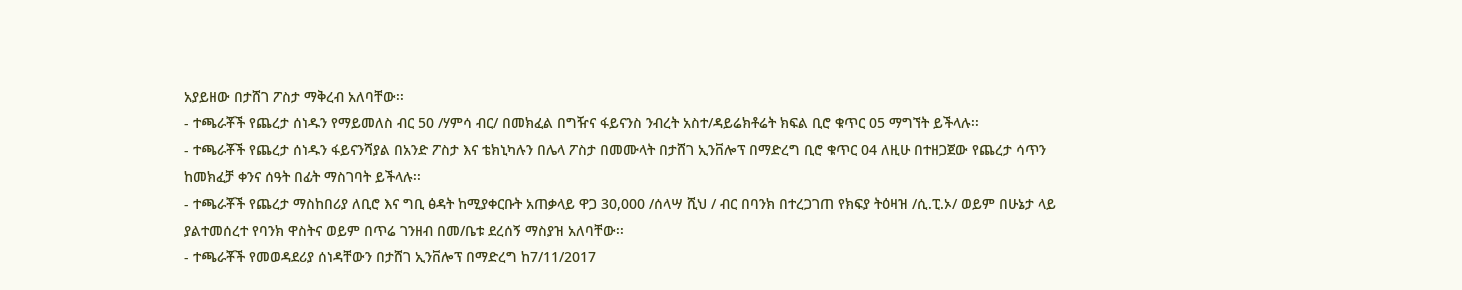አያይዘው በታሸገ ፖስታ ማቅረብ አለባቸው፡፡
- ተጫራቾች የጨረታ ሰነዱን የማይመለስ ብር 50 /ሃምሳ ብር/ በመክፈል በግዥና ፋይናንስ ንብረት አስተ/ዳይሬክቶሬት ክፍል ቢሮ ቁጥር 05 ማግኘት ይችላሉ፡፡
- ተጫራቾች የጨረታ ሰነዱን ፋይናንሻያል በአንድ ፖስታ እና ቴክኒካሉን በሌላ ፖስታ በመሙላት በታሸገ ኢንቨሎፕ በማድረግ ቢሮ ቁጥር 04 ለዚሁ በተዘጋጀው የጨረታ ሳጥን ከመክፈቻ ቀንና ሰዓት በፊት ማስገባት ይችላሉ፡፡
- ተጫራቾች የጨረታ ማስከበሪያ ለቢሮ እና ግቢ ፅዳት ከሚያቀርቡት አጠቃላይ ዋጋ 30,000 /ሰላሣ ሺህ / ብር በባንክ በተረጋገጠ የክፍያ ትዕዛዝ /ሲ.ፒ.ኦ/ ወይም በሁኔታ ላይ ያልተመሰረተ የባንክ ዋስትና ወይም በጥሬ ገንዘብ በመ/ቤቱ ደረሰኝ ማስያዝ አለባቸው፡፡
- ተጫራቾች የመወዳደሪያ ሰነዳቸውን በታሸገ ኢንቨሎፕ በማድረግ ከ7/11/2017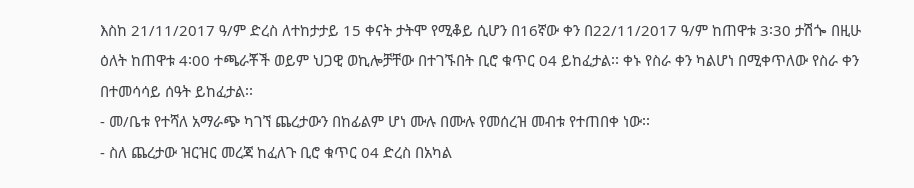እስከ 21/11/2017 ዓ/ም ድረስ ለተከታታይ 15 ቀናት ታትሞ የሚቆይ ሲሆን በ16ኛው ቀን በ22/11/2017 ዓ/ም ከጠዋቱ 3፡30 ታሽጐ በዚሁ ዕለት ከጠዋቱ 4፡00 ተጫራቾች ወይም ህጋዊ ወኪሎቻቸው በተገኙበት ቢሮ ቁጥር 04 ይከፈታል፡፡ ቀኑ የስራ ቀን ካልሆነ በሚቀጥለው የስራ ቀን በተመሳሳይ ሰዓት ይከፈታል፡፡
- መ/ቤቱ የተሻለ አማራጭ ካገኘ ጨረታውን በከፊልም ሆነ ሙሉ በሙሉ የመሰረዝ መብቱ የተጠበቀ ነው፡፡
- ስለ ጨረታው ዝርዝር መረጃ ከፈለጉ ቢሮ ቁጥር 04 ድረስ በአካል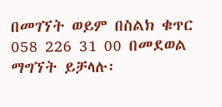በመገኘት ወይም በስልክ ቁጥር 058 226 31 00 በመደወል ማግኘት ይቻላሉ፡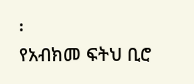፡
የአብክመ ፍትህ ቢሮ